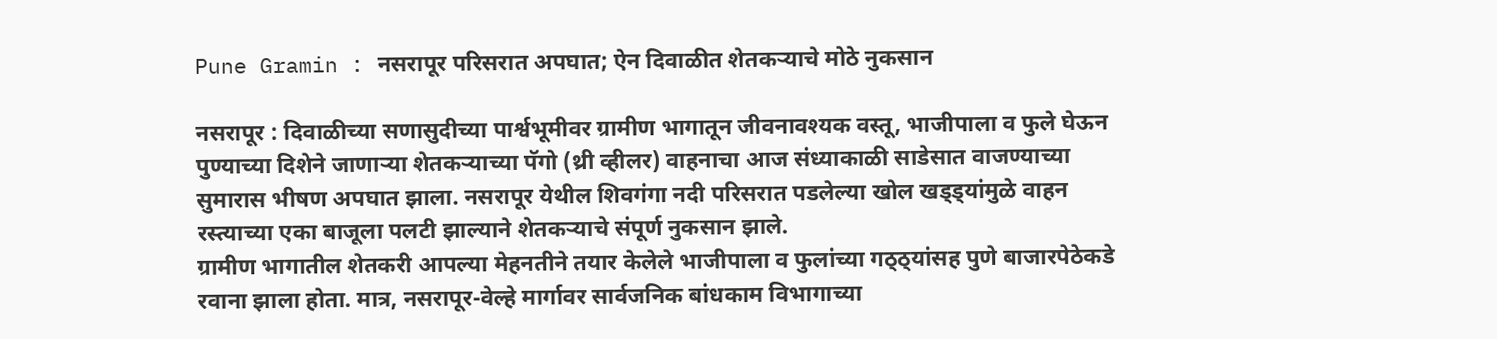Pune Gramin : नसरापूर परिसरात अपघात; ऐन दिवाळीत शेतकऱ्याचे मोठे नुकसान

नसरापूर : दिवाळीच्या सणासुदीच्या पार्श्वभूमीवर ग्रामीण भागातून जीवनावश्यक वस्तू, भाजीपाला व फुले घेऊन पुण्याच्या दिशेने जाणाऱ्या शेतकऱ्याच्या पॅगो (थ्री व्हीलर) वाहनाचा आज संध्याकाळी साडेसात वाजण्याच्या सुमारास भीषण अपघात झाला. नसरापूर येथील शिवगंगा नदी परिसरात पडलेल्या खोल खड्ड्यांमुळे वाहन रस्त्याच्या एका बाजूला पलटी झाल्याने शेतकऱ्याचे संपूर्ण नुकसान झाले.
ग्रामीण भागातील शेतकरी आपल्या मेहनतीने तयार केलेले भाजीपाला व फुलांच्या गठ्ठ्यांसह पुणे बाजारपेठेकडे रवाना झाला होता. मात्र, नसरापूर-वेल्हे मार्गावर सार्वजनिक बांधकाम विभागाच्या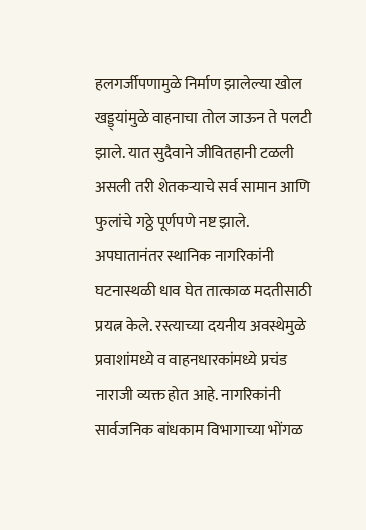हलगर्जीपणामुळे निर्माण झालेल्या खोल खड्ड्यांमुळे वाहनाचा तोल जाऊन ते पलटी झाले. यात सुदैवाने जीवितहानी टळली असली तरी शेतकऱ्याचे सर्व सामान आणि फुलांचे गठ्ठे पूर्णपणे नष्ट झाले.
अपघातानंतर स्थानिक नागरिकांनी घटनास्थळी धाव घेत तात्काळ मदतीसाठी प्रयत्न केले. रस्त्याच्या दयनीय अवस्थेमुळे प्रवाशांमध्ये व वाहनधारकांमध्ये प्रचंड नाराजी व्यक्त होत आहे. नागरिकांनी सार्वजनिक बांधकाम विभागाच्या भोंगळ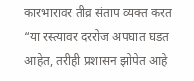कारभारावर तीव्र संताप व्यक्त करत “या रस्त्यावर दररोज अपघात घडत आहेत, तरीही प्रशासन झोपेत आहे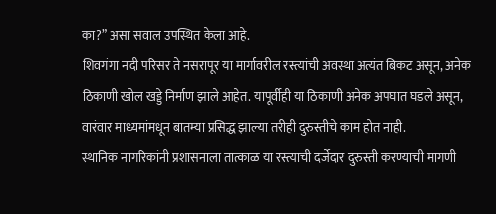का?” असा सवाल उपस्थित केला आहे.
शिवगंगा नदी परिसर ते नसरापूर या मार्गावरील रस्त्यांची अवस्था अत्यंत बिकट असून, अनेक ठिकाणी खोल खड्डे निर्माण झाले आहेत. यापूर्वीही या ठिकाणी अनेक अपघात घडले असून, वारंवार माध्यमांमधून बातम्या प्रसिद्ध झाल्या तरीही दुरुस्तीचे काम होत नाही.
स्थानिक नागरिकांनी प्रशासनाला तात्काळ या रस्त्याची दर्जेदार दुरुस्ती करण्याची मागणी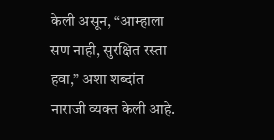केली असून, “आम्हाला सण नाही, सुरक्षित रस्ता हवा,” अशा शब्दांत नाराजी व्यक्त केली आहे.